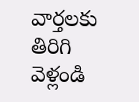వార్తలకు తిరిగి వెళ్లండి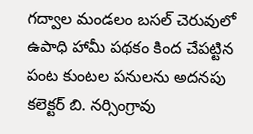గద్వాల మండలం బసల్ చెరువులో ఉపాధి హామీ పథకం కింద చేపట్టిన పంట కుంటల పనులను అదనపు కలెక్టర్ బి. నర్సింగ్రావు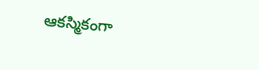ఆకస్మికంగా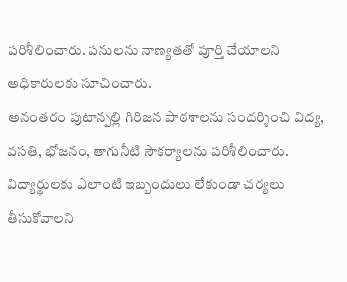పరిశీలించారు. పనులను నాణ్యతతో పూర్తి చేయాలని అధికారులకు సూచించారు.
అనంతరం పుటాన్పల్లి గిరిజన పాఠశాలను సందర్శించి విద్య, వసతి, భోజనం, తాగునీటి సౌకర్యాలను పరిశీలించారు. విద్యార్థులకు ఎలాంటి ఇబ్బందులు లేకుండా చర్యలు తీసుకోవాలని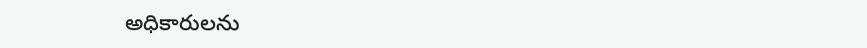అధికారులను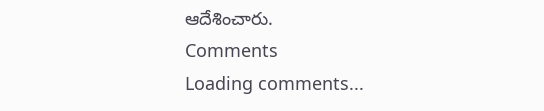ఆదేశించారు.
Comments
Loading comments...